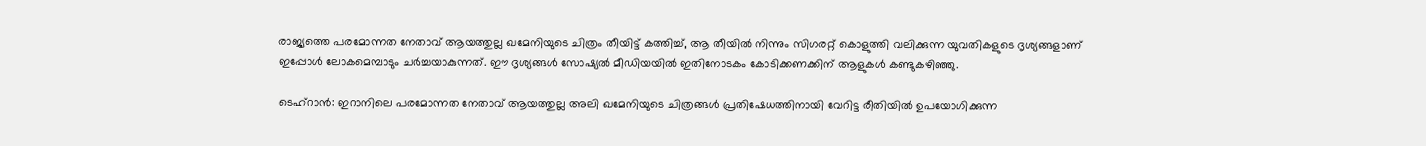രാജ്യത്തെ പരമോന്നത നേതാവ് ആയത്തുല്ല ഖമേനിയുടെ ചിത്രം തീയിട്ട് കത്തിച്ച്, ആ തീയിൽ നിന്നും സിഗരറ്റ് കൊളുത്തി വലിക്കുന്ന യുവതികളുടെ ദൃശ്യങ്ങളാണ് ഇപ്പോൾ ലോകമെമ്പാടും ചർച്ചയാകുന്നത്. ഈ ദൃശ്യങ്ങൾ സോഷ്യൽ മീഡിയയിൽ ഇതിനോടകം കോടിക്കണക്കിന് ആളുകൾ കണ്ടുകഴിഞ്ഞു.

ടെഹ്റാൻ‌: ഇറാനിലെ പരമോന്നത നേതാവ് ആയത്തുല്ല അലി ഖമേനിയുടെ ചിത്രങ്ങൾ പ്രതിഷേധത്തിനായി വേറിട്ട രീതിയിൽ ഉപയോഗിക്കുന്ന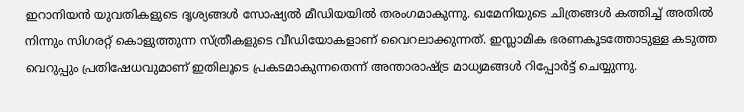ഇറാനിയൻ യുവതികളുടെ ദൃശ്യങ്ങൾ സോഷ്യൽ മീഡിയയിൽ തരംഗമാകുന്നു. ഖമേനിയുടെ ചിത്രങ്ങൾ കത്തിച്ച് അതിൽ നിന്നും സിഗരറ്റ് കൊളുത്തുന്ന സ്ത്രീകളുടെ വീഡിയോകളാണ് വൈറലാക്കുന്നത്. ഇസ്ലാമിക ഭരണകൂടത്തോടുള്ള കടുത്ത വെറുപ്പും പ്രതിഷേധവുമാണ് ഇതിലൂടെ പ്രകടമാകുന്നതെന്ന് അന്താരാഷ്ട്ര മാധ്യമങ്ങൾ റിപ്പോർട്ട് ചെയ്യുന്നു.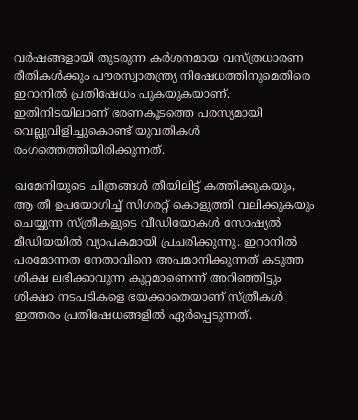വർഷങ്ങളായി തുടരുന്ന കർശനമായ വസ്ത്രധാരണ രീതികൾക്കും പൗരസ്വാതന്ത്ര്യ നിഷേധത്തിനുമെതിരെ ഇറാനിൽ പ്രതിഷേധം പുകയുകയാണ്. ഇതിനിടയിലാണ് ഭരണകൂടത്തെ പരസ്യമായി വെല്ലുവിളിച്ചുകൊണ്ട് യുവതികൾ രംഗത്തെത്തിയിരിക്കുന്നത്.

ഖമേനിയുടെ ചിത്രങ്ങൾ തീയിലിട്ട് കത്തിക്കുകയും, ആ തീ ഉപയോഗിച്ച് സിഗരറ്റ് കൊളുത്തി വലിക്കുകയും ചെയ്യുന്ന സ്ത്രീകളുടെ വീഡിയോകൾ സോഷ്യൽ മീഡിയയിൽ വ്യാപകമായി പ്രചരിക്കുന്നു. ഇറാനിൽ പരമോന്നത നേതാവിനെ അപമാനിക്കുന്നത് കടുത്ത ശിക്ഷ ലഭിക്കാവുന്ന കുറ്റമാണെന്ന് അറിഞ്ഞിട്ടും ശിക്ഷാ നടപടികളെ ഭയക്കാതെയാണ് സ്ത്രീകൾ ഇത്തരം പ്രതിഷേധങ്ങളിൽ ഏർപ്പെടുന്നത്.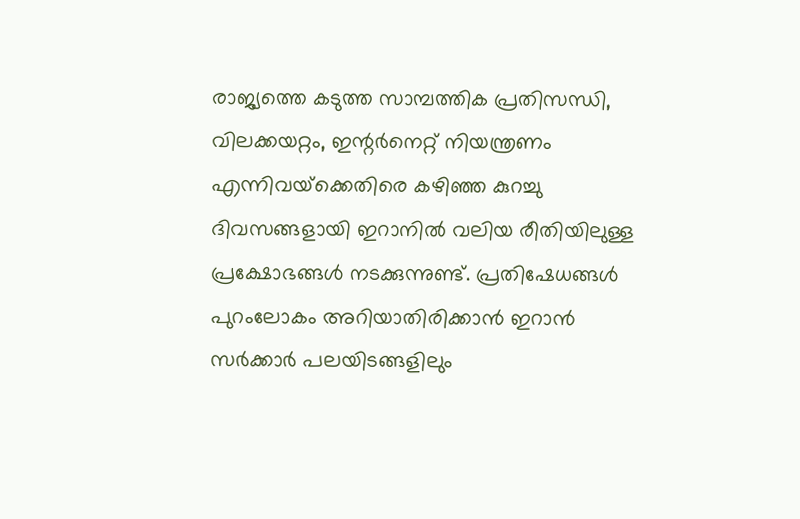രാജ്യത്തെ കടുത്ത സാമ്പത്തിക പ്രതിസന്ധി, വിലക്കയറ്റം, ഇന്റർനെറ്റ് നിയന്ത്രണം എന്നിവയ്‌ക്കെതിരെ കഴിഞ്ഞ കുറച്ചു ദിവസങ്ങളായി ഇറാനിൽ വലിയ രീതിയിലുള്ള പ്രക്ഷോഭങ്ങൾ നടക്കുന്നുണ്ട്. പ്രതിഷേധങ്ങൾ പുറംലോകം അറിയാതിരിക്കാൻ ഇറാൻ സർക്കാർ പലയിടങ്ങളിലും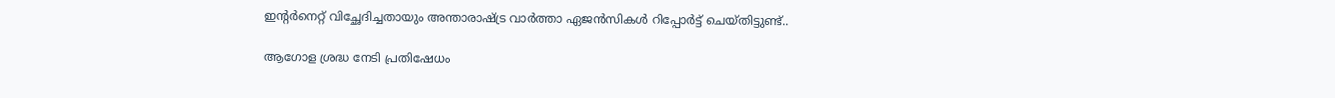ഇന്റർനെറ്റ് വിച്ഛേദിച്ചതായും അന്താരാഷ്ട്ര വാർത്താ ഏജൻസികൾ റിപ്പോർട്ട് ചെയ്തിട്ടുണ്ട്..

ആഗോള ശ്രദ്ധ നേടി പ്രതിഷേധം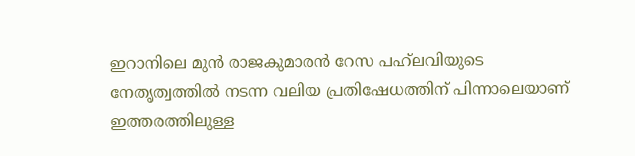ഇറാനിലെ മുൻ രാജകുമാരൻ റേസ പഹ്‌ലവിയുടെ നേതൃത്വത്തിൽ നടന്ന വലിയ പ്രതിഷേധത്തിന് പിന്നാലെയാണ് ഇത്തരത്തിലുള്ള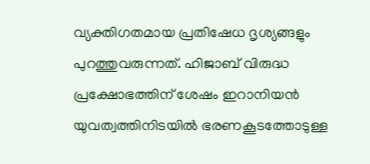വ്യക്തിഗതമായ പ്രതിഷേധ ദൃശ്യങ്ങളും പുറത്തുവരുന്നത്. ഹിജാബ് വിരുദ്ധ പ്രക്ഷോഭത്തിന് ശേഷം ഇറാനിയൻ യുവത്വത്തിനിടയിൽ ഭരണകൂടത്തോടുള്ള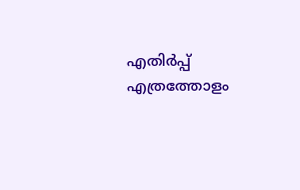എതിർപ്പ് എത്രത്തോളം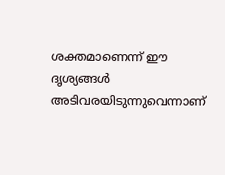ശക്തമാണെന്ന് ഈ ദൃശ്യങ്ങൾ അടിവരയിടുന്നുവെന്നാണ്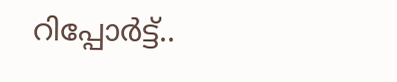റിപ്പോർട്ട്..